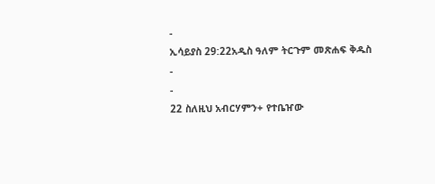-
ኢሳይያስ 29:22አዲስ ዓለም ትርጉም መጽሐፍ ቅዱስ
-
-
22 ስለዚህ አብርሃምን+ የተቤዠው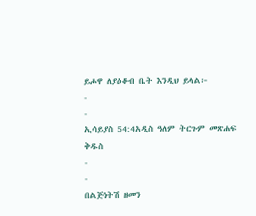ይሖዋ ለያዕቆብ ቤት እንዲህ ይላል፦
-
-
ኢሳይያስ 54:4አዲስ ዓለም ትርጉም መጽሐፍ ቅዱስ
-
-
በልጅነትሽ ዘመን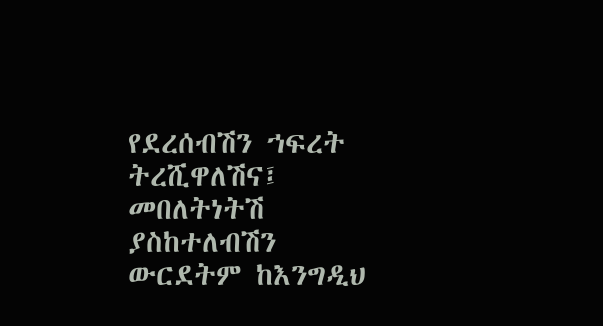የደረሰብሽን ኀፍረት ትረሺዋለሽና፤
መበለትነትሽ ያስከተለብሽን ውርደትም ከእንግዲህ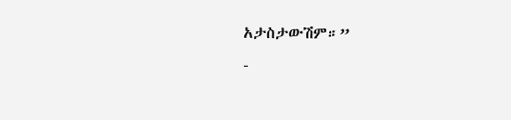አታስታውሽም።”
-